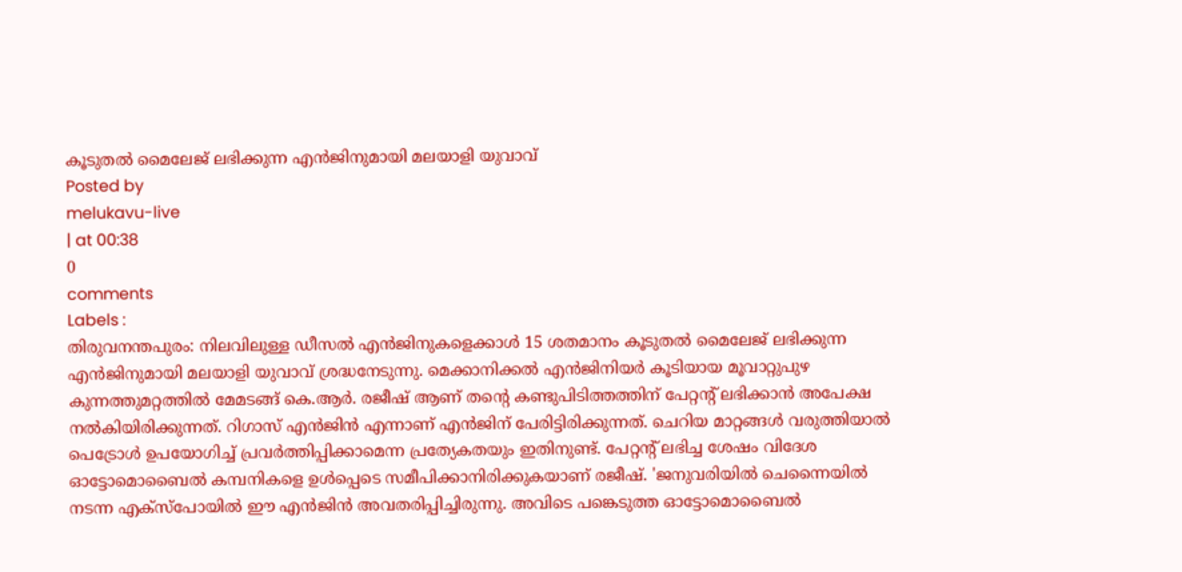കൂടുതൽ മൈലേജ് ലഭിക്കുന്ന എൻജിനുമായി മലയാളി യുവാവ്
Posted by
melukavu-live
| at 00:38
0
comments
Labels :
തിരുവനന്തപുരം: നിലവിലുള്ള ഡീസൽ എൻജിനുകളെക്കാൾ 15 ശതമാനം കൂടുതൽ മൈലേജ് ലഭിക്കുന്ന എൻജിനുമായി മലയാളി യുവാവ് ശ്രദ്ധനേടുന്നു. മെക്കാനിക്കൽ എൻജിനിയർ കൂടിയായ മൂവാറ്റുപുഴ കുന്നത്തുമറ്റത്തിൽ മേമടങ്ങ് കെ.ആർ. രജീഷ് ആണ് തന്റെ കണ്ടുപിടിത്തത്തിന് പേറ്റന്റ് ലഭിക്കാൻ അപേക്ഷ നൽകിയിരിക്കുന്നത്. റിഗാസ് എൻജിൻ എന്നാണ് എൻജിന് പേരിട്ടിരിക്കുന്നത്. ചെറിയ മാറ്റങ്ങൾ വരുത്തിയാൽ പെട്രോൾ ഉപയോഗിച്ച് പ്രവർത്തിപ്പിക്കാമെന്ന പ്രത്യേകതയും ഇതിനുണ്ട്. പേറ്റന്റ് ലഭിച്ച ശേഷം വിദേശ ഓട്ടോമൊബൈൽ കമ്പനികളെ ഉൾപ്പെടെ സമീപിക്കാനിരിക്കുകയാണ് രജീഷ്. 'ജനുവരിയിൽ ചെന്നൈയിൽ നടന്ന എക്സ്പോയിൽ ഈ എൻജിൻ അവതരിപ്പിച്ചിരുന്നു. അവിടെ പങ്കെടുത്ത ഓട്ടോമൊബൈൽ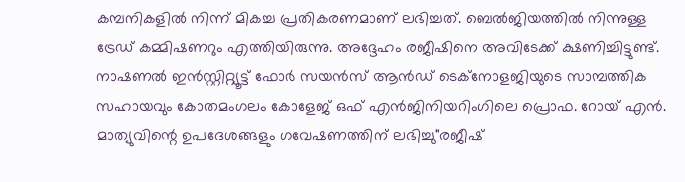കമ്പനികളിൽ നിന്ന് മികച്ച പ്രതികരണമാണ് ലഭിച്ചത്. ബെൽജിയത്തിൽ നിന്നുള്ള ട്രേഡ് കമ്മിഷണറും എത്തിയിരുന്നു. അദ്ദേഹം രജീഷിനെ അവിടേക്ക് ക്ഷണിച്ചിട്ടുണ്ട്. നാഷണൽ ഇൻസ്റ്റിറ്റ്യൂട്ട് ഫോർ സയൻസ് ആൻഡ് ടെക്നോളജിയുടെ സാമ്പത്തിക സഹായവും കോതമംഗലം കോളേജ് ഒഫ് എൻജിനിയറിംഗിലെ പ്രൊഫ. റോയ് എൻ. മാത്യുവിന്റെ ഉപദേശങ്ങളും ഗവേഷണത്തിന് ലഭിച്ചു"രജീഷ്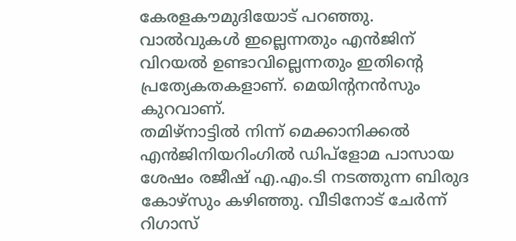കേരളകൗമുദിയോട് പറഞ്ഞു.
വാൽവുകൾ ഇല്ലെന്നതും എൻജിന് വിറയൽ ഉണ്ടാവില്ലെന്നതും ഇതിന്റെ പ്രത്യേകതകളാണ്. മെയിന്റനൻസും കുറവാണ്.
തമിഴ്നാട്ടിൽ നിന്ന് മെക്കാനിക്കൽ എൻജിനിയറിംഗിൽ ഡിപ്ളോമ പാസായ ശേഷം രജീഷ് എ.എം.ടി നടത്തുന്ന ബിരുദ കോഴ്സും കഴിഞ്ഞു. വീടിനോട് ചേർന്ന് റിഗാസ്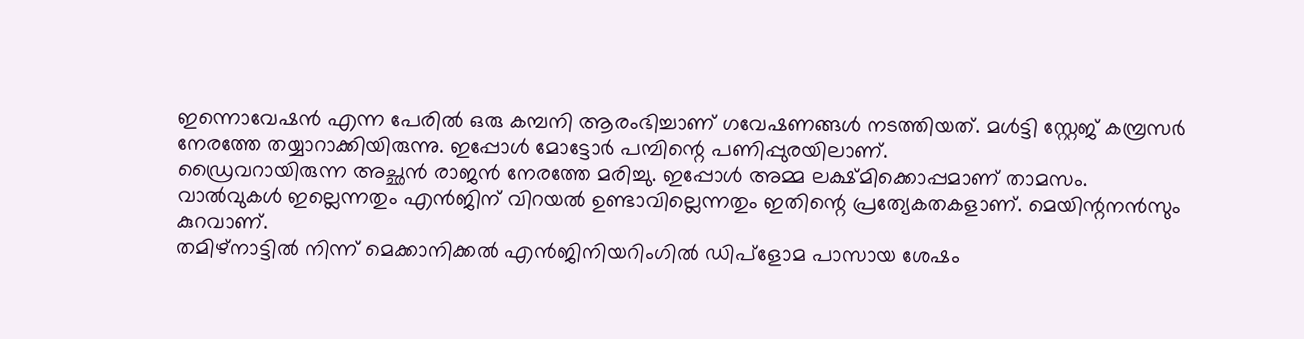ഇന്നൊവേഷൻ എന്ന പേരിൽ ഒരു കമ്പനി ആരംഭിച്ചാണ് ഗവേഷണങ്ങൾ നടത്തിയത്. മൾട്ടി സ്റ്റേജ് കമ്പ്രസർ നേരത്തേ തയ്യാറാക്കിയിരുന്നു. ഇപ്പോൾ മോട്ടോർ പമ്പിന്റെ പണിപ്പുരയിലാണ്.
ഡ്രൈവറായിരുന്ന അച്ഛൻ രാജൻ നേരത്തേ മരിച്ചു. ഇപ്പോൾ അമ്മ ലക്ഷ്മിക്കൊപ്പമാണ് താമസം.
വാൽവുകൾ ഇല്ലെന്നതും എൻജിന് വിറയൽ ഉണ്ടാവില്ലെന്നതും ഇതിന്റെ പ്രത്യേകതകളാണ്. മെയിന്റനൻസും കുറവാണ്.
തമിഴ്നാട്ടിൽ നിന്ന് മെക്കാനിക്കൽ എൻജിനിയറിംഗിൽ ഡിപ്ളോമ പാസായ ശേഷം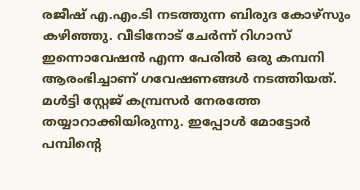രജീഷ് എ.എം.ടി നടത്തുന്ന ബിരുദ കോഴ്സും കഴിഞ്ഞു. വീടിനോട് ചേർന്ന് റിഗാസ് ഇന്നൊവേഷൻ എന്ന പേരിൽ ഒരു കമ്പനി ആരംഭിച്ചാണ് ഗവേഷണങ്ങൾ നടത്തിയത്. മൾട്ടി സ്റ്റേജ് കമ്പ്രസർ നേരത്തേ തയ്യാറാക്കിയിരുന്നു. ഇപ്പോൾ മോട്ടോർ പമ്പിന്റെ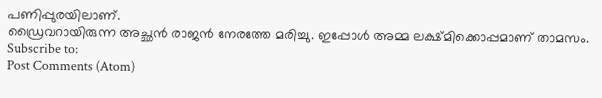പണിപ്പുരയിലാണ്.
ഡ്രൈവറായിരുന്ന അച്ഛൻ രാജൻ നേരത്തേ മരിച്ചു. ഇപ്പോൾ അമ്മ ലക്ഷ്മിക്കൊപ്പമാണ് താമസം.
Subscribe to:
Post Comments (Atom)